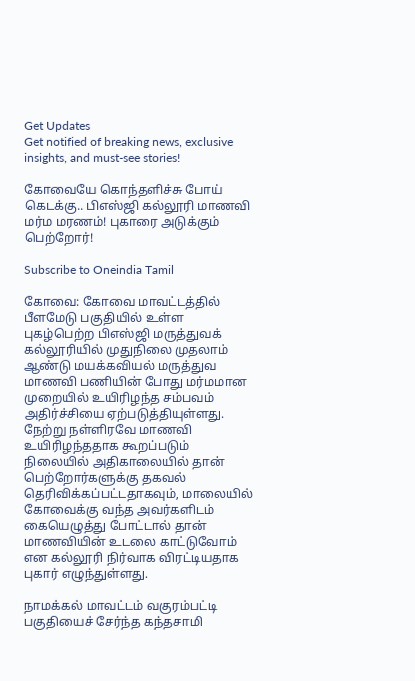Get Updates
Get notified of breaking news, exclusive insights, and must-see stories!

கோவையே கொந்தளிச்சு போய் கெடக்கு.. பிஎஸ்ஜி கல்லூரி மாணவி மர்ம மரணம்! புகாரை அடுக்கும் பெற்றோர்!

Subscribe to Oneindia Tamil

கோவை: கோவை மாவட்டத்தில் பீளமேடு பகுதியில் உள்ள புகழ்பெற்ற பிஎஸ்ஜி மருத்துவக் கல்லூரியில் முதுநிலை முதலாம் ஆண்டு மயக்கவியல் மருத்துவ மாணவி பணியின் போது மர்மமான முறையில் உயிரிழந்த சம்பவம் அதிர்ச்சியை ஏற்படுத்தியுள்ளது. நேற்று நள்ளிரவே மாணவி உயிரிழந்ததாக கூறப்படும் நிலையில் அதிகாலையில் தான் பெற்றோர்களுக்கு தகவல் தெரிவிக்கப்பட்டதாகவும், மாலையில் கோவைக்கு வந்த அவர்களிடம் கையெழுத்து போட்டால் தான் மாணவியின் உடலை காட்டுவோம் என கல்லூரி நிர்வாக விரட்டியதாக புகார் எழுந்துள்ளது.

நாமக்கல் மாவட்டம் வகுரம்பட்டி பகுதியைச் சேர்ந்த கந்தசாமி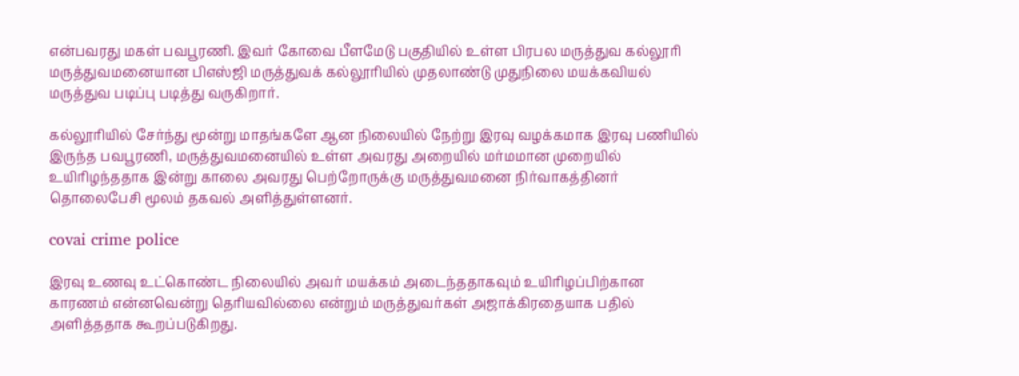என்பவரது மகள் பவபூரணி. இவர் கோவை பீளமேடு பகுதியில் உள்ள பிரபல மருத்துவ கல்லூரி மருத்துவமனையான பிஎஸ்ஜி மருத்துவக் கல்லூரியில் முதலாண்டு முதுநிலை மயக்கவியல் மருத்துவ படிப்பு படித்து வருகிறார்.

கல்லூரியில் சேர்ந்து மூன்று மாதங்களே ஆன நிலையில் நேற்று இரவு வழக்கமாக இரவு பணியில் இருந்த பவபூரணி, மருத்துவமனையில் உள்ள அவரது அறையில் மர்மமான முறையில் உயிரிழந்ததாக இன்று காலை அவரது பெற்றோருக்கு மருத்துவமனை நிர்வாகத்தினர் தொலைபேசி மூலம் தகவல் அளித்துள்ளனர்.

covai crime police

இரவு உணவு உட்கொண்ட நிலையில் அவர் மயக்கம் அடைந்ததாகவும் உயிரிழப்பிற்கான காரணம் என்னவென்று தெரியவில்லை என்றும் மருத்துவர்கள் அஜாக்கிரதையாக பதில் அளித்ததாக கூறப்படுகிறது.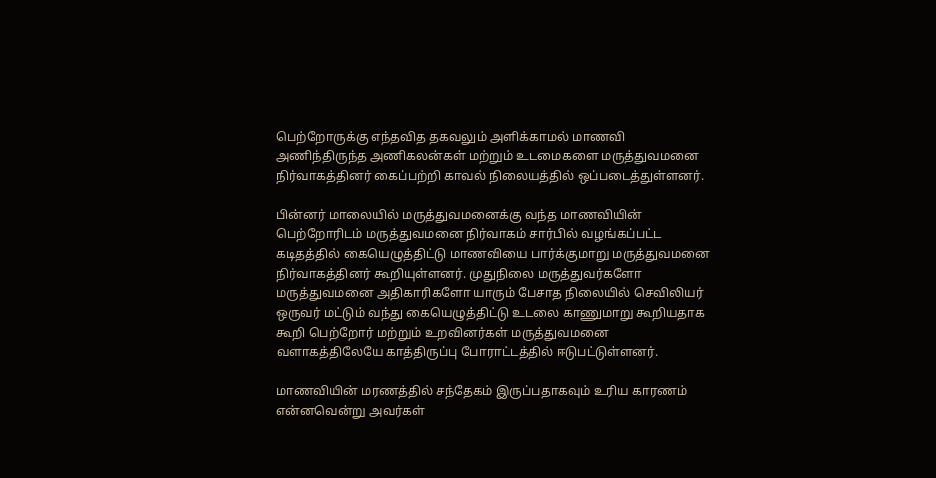பெற்றோருக்கு எந்தவித தகவலும் அளிக்காமல் மாணவி அணிந்திருந்த அணிகலன்கள் மற்றும் உடமைகளை மருத்துவமனை நிர்வாகத்தினர் கைப்பற்றி காவல் நிலையத்தில் ஒப்படைத்துள்ளனர்.

பின்னர் மாலையில் மருத்துவமனைக்கு வந்த மாணவியின் பெற்றோரிடம் மருத்துவமனை நிர்வாகம் சார்பில் வழங்கப்பட்ட கடிதத்தில் கையெழுத்திட்டு மாணவியை பார்க்குமாறு மருத்துவமனை நிர்வாகத்தினர் கூறியுள்ளனர். முதுநிலை மருத்துவர்களோ மருத்துவமனை அதிகாரிகளோ யாரும் பேசாத நிலையில் செவிலியர் ஒருவர் மட்டும் வந்து கையெழுத்திட்டு உடலை காணுமாறு கூறியதாக கூறி பெற்றோர் மற்றும் உறவினர்கள் மருத்துவமனை வளாகத்திலேயே காத்திருப்பு போராட்டத்தில் ஈடுபட்டுள்ளனர்.

மாணவியின் மரணத்தில் சந்தேகம் இருப்பதாகவும் உரிய காரணம் என்னவென்று அவர்கள்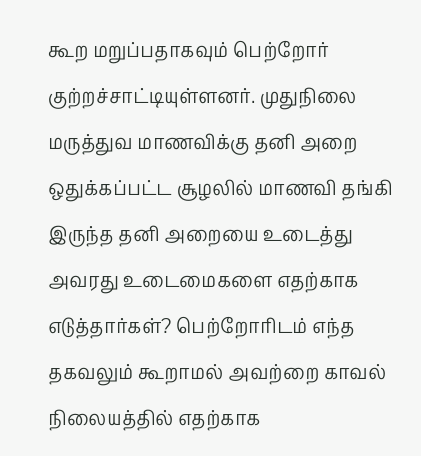கூற மறுப்பதாகவும் பெற்றோர் குற்றச்சாட்டியுள்ளனர். முதுநிலை மருத்துவ மாணவிக்கு தனி அறை ஒதுக்கப்பட்ட சூழலில் மாணவி தங்கி இருந்த தனி அறையை உடைத்து அவரது உடைமைகளை எதற்காக எடுத்தார்கள்? பெற்றோரிடம் எந்த தகவலும் கூறாமல் அவற்றை காவல் நிலையத்தில் எதற்காக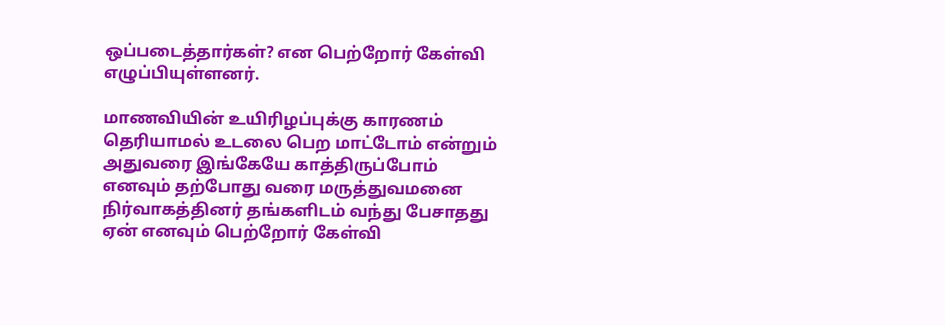ஒப்படைத்தார்கள்? என பெற்றோர் கேள்வி எழுப்பியுள்ளனர்.

மாணவியின் உயிரிழப்புக்கு காரணம் தெரியாமல் உடலை பெற மாட்டோம் என்றும் அதுவரை இங்கேயே காத்திருப்போம் எனவும் தற்போது வரை மருத்துவமனை நிர்வாகத்தினர் தங்களிடம் வந்து பேசாதது ஏன் எனவும் பெற்றோர் கேள்வி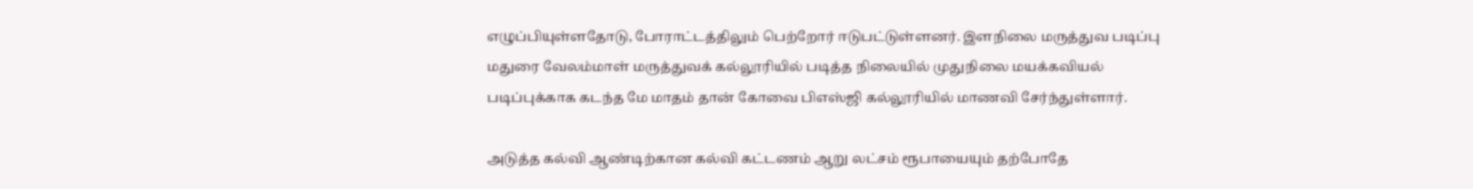எழுப்பியுள்ளதோடு, போராட்டத்திலும் பெற்றோர் ஈடுபட்டுள்ளனர். இளநிலை மருத்துவ படிப்பு மதுரை வேலம்மாள் மருத்துவக் கல்லூரியில் படித்த நிலையில் முதுநிலை மயக்கவியல் படிப்புக்காக கடந்த மே மாதம் தான் கோவை பிஎஸ்ஜி கல்லூரியில் மாணவி சேர்ந்துள்ளார்.

அடுத்த கல்வி ஆண்டிற்கான கல்வி கட்டணம் ஆறு லட்சம் ரூபாயையும் தற்போதே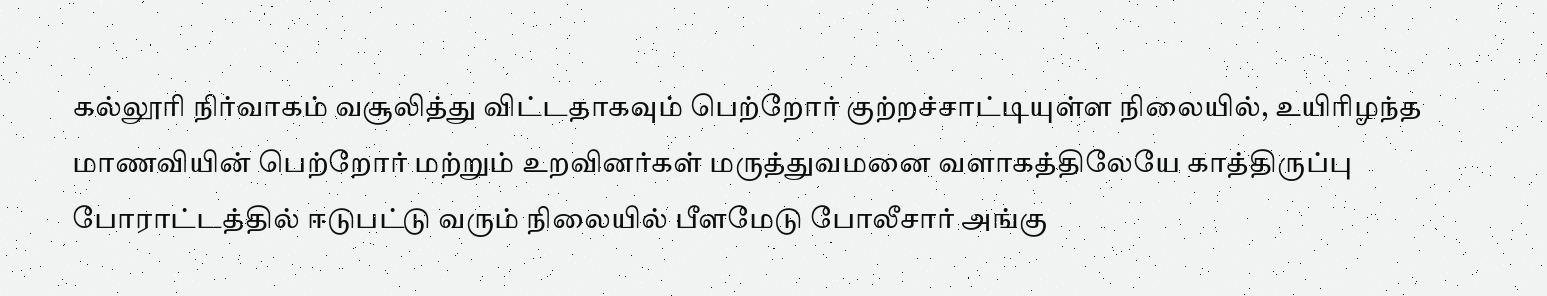கல்லூரி நிர்வாகம் வசூலித்து விட்டதாகவும் பெற்றோர் குற்றச்சாட்டியுள்ள நிலையில், உயிரிழந்த மாணவியின் பெற்றோர் மற்றும் உறவினர்கள் மருத்துவமனை வளாகத்திலேயே காத்திருப்பு போராட்டத்தில் ஈடுபட்டு வரும் நிலையில் பீளமேடு போலீசார் அங்கு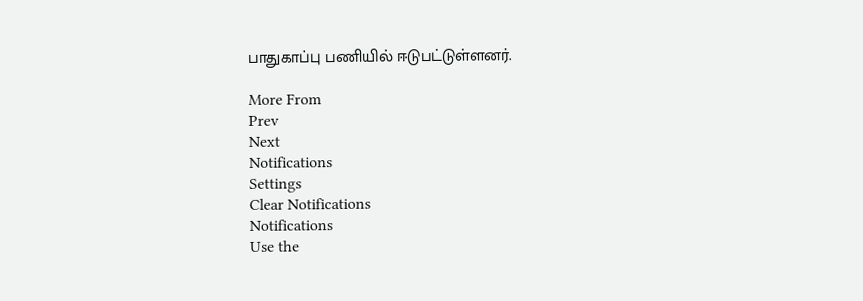பாதுகாப்பு பணியில் ஈடுபட்டுள்ளனர்.

More From
Prev
Next
Notifications
Settings
Clear Notifications
Notifications
Use the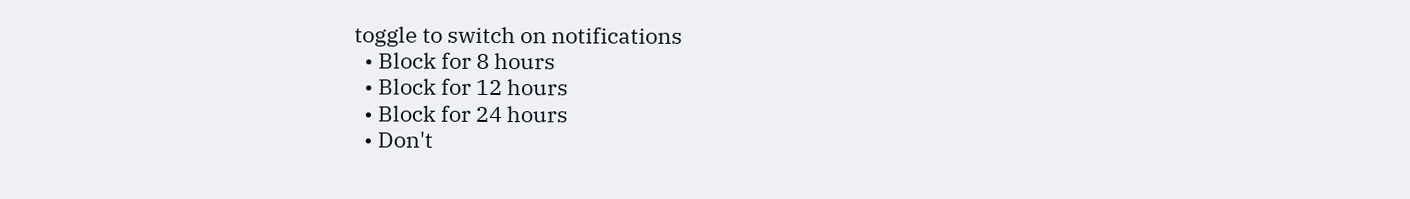toggle to switch on notifications
  • Block for 8 hours
  • Block for 12 hours
  • Block for 24 hours
  • Don't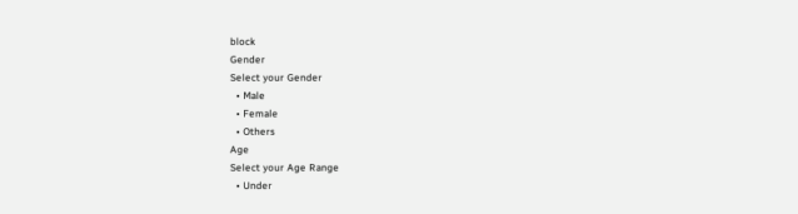block
Gender
Select your Gender
  • Male
  • Female
  • Others
Age
Select your Age Range
  • Under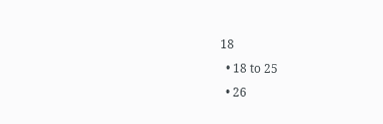18
  • 18 to 25
  • 26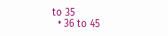to 35
  • 36 to 45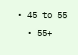• 45 to 55
  • 55+